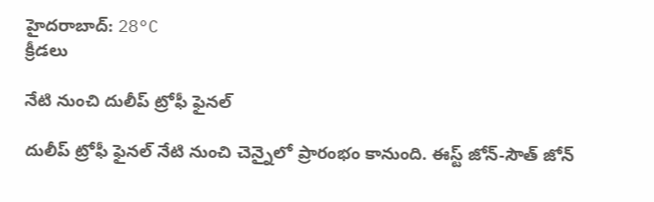హైదరాబాద్: 28°C
క్రీడలు

నేటి నుంచి దులీప్‌ ట్రోఫీ ఫైనల్‌

దులీప్‌ ట్రోఫీ ఫైనల్‌ నేటి నుంచి చెన్నైలో ప్రారంభం కానుంది. ఈస్ట్‌ జోన్‌-సౌత్‌ జోన్‌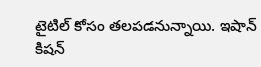టైటిల్‌ కోసం తలపడనున్నాయి. ఇషాన్‌ కిషన్‌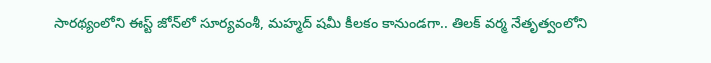సారథ్యంలోని ఈస్ట్‌ జోన్‌లో సూర్యవంశీ, మహ్మద్‌ షమీ కీలకం కానుండగా.. తిలక్‌ వర్మ నేతృత్వంలోని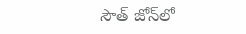సౌత్‌ జోన్‌లో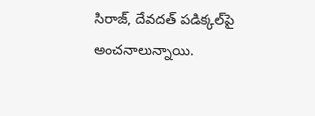సిరాజ్‌, దేవదత్‌ పడిక్కల్‌పై అంచనాలున్నాయి.